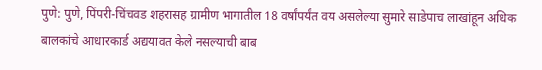पुणे: पुणे, पिंपरी-चिंचवड शहरासह ग्रामीण भागातील 18 वर्षांपर्यंत वय असलेल्या सुमारे साडेपाच लाखांहून अधिक बालकांचे आधारकार्ड अद्ययावत केले नसल्याची बाब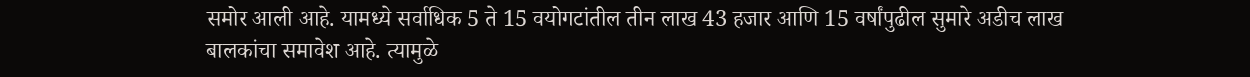समोर आली आहे. यामध्ये सर्वाधिक 5 ते 15 वयोगटांतील तीन लाख 43 हजार आणि 15 वर्षांपुढील सुमारे अडीच लाख बालकांचा समावेश आहे. त्यामुळे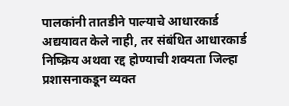पालकांनी तातडीने पाल्याचे आधारकार्ड अद्ययावत केले नाही, तर संबंधित आधारकार्ड निष्क्रिय अथवा रद्द होण्याची शक्यता जिल्हा प्रशासनाकडून व्यक्त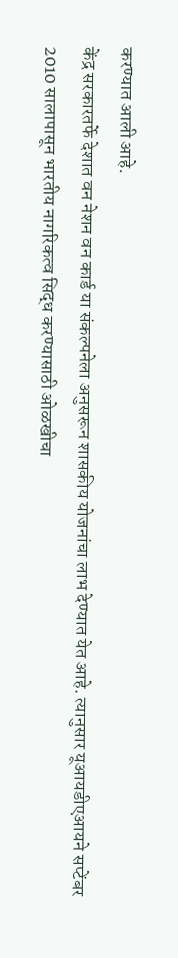करण्यात आली आहे.
केंद्र सरकारतर्फे देशात वन नेशन वन कार्ड या संकल्पनेला अनुसरून शासकीय योजनांचा लाभ देण्यात येत आहे. त्यानुसार यूआयडीएआयने सप्टेंबर 2010 सालापासून भारतीय नागरिकत्व सिद्ध करण्यासाठी ओळखीचा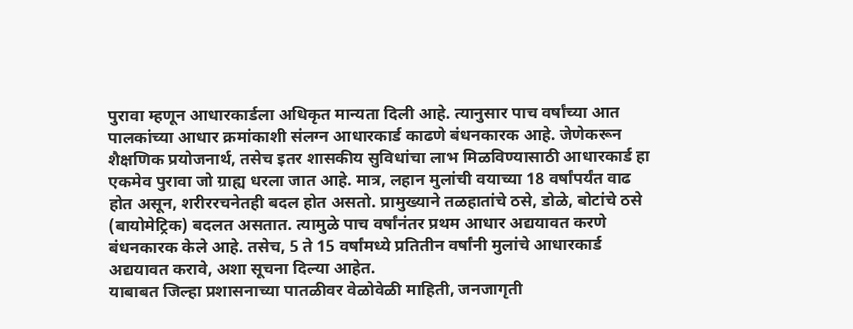पुरावा म्हणून आधारकार्डला अधिकृत मान्यता दिली आहे. त्यानुसार पाच वर्षांच्या आत पालकांच्या आधार क्रमांकाशी संलग्न आधारकार्ड काढणे बंधनकारक आहे. जेणेकरून शैक्षणिक प्रयोजनार्थ, तसेच इतर शासकीय सुविधांचा लाभ मिळविण्यासाठी आधारकार्ड हा एकमेव पुरावा जो ग्राह्य धरला जात आहे. मात्र, लहान मुलांची वयाच्या 18 वर्षांपर्यंत वाढ होत असून, शरीररचनेतही बदल होत असतो. प्रामुख्याने तळहातांचे ठसे, डोळे, बोटांचे ठसे (बायोमेट्रिक) बदलत असतात. त्यामुळे पाच वर्षांनंतर प्रथम आधार अद्ययावत करणे बंधनकारक केले आहे. तसेच, 5 ते 15 वर्षांमध्ये प्रतितीन वर्षांनी मुलांचे आधारकार्ड अद्ययावत करावे, अशा सूचना दिल्या आहेत.
याबाबत जिल्हा प्रशासनाच्या पातळीवर वेळोवेळी माहिती, जनजागृती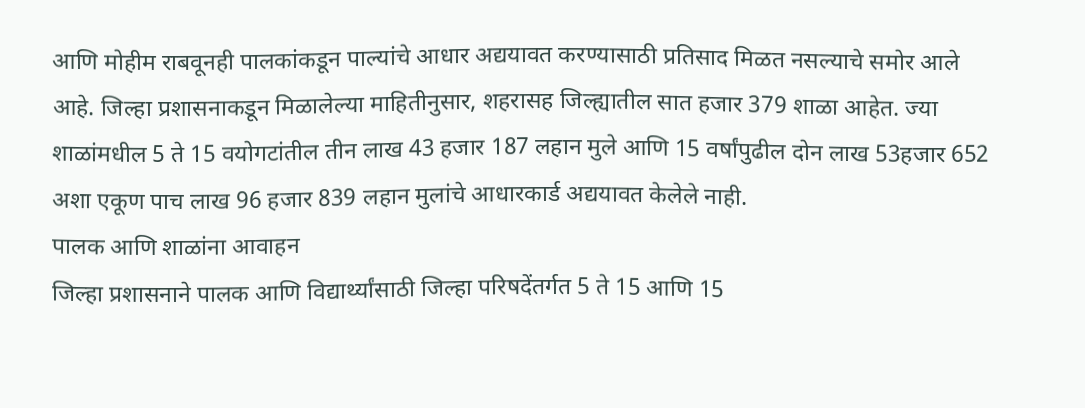आणि मोहीम राबवूनही पालकांकडून पाल्यांचे आधार अद्ययावत करण्यासाठी प्रतिसाद मिळत नसल्याचे समोर आले आहे. जिल्हा प्रशासनाकडून मिळालेल्या माहितीनुसार, शहरासह जिल्ह्यातील सात हजार 379 शाळा आहेत. ज्या शाळांमधील 5 ते 15 वयोगटांतील तीन लाख 43 हजार 187 लहान मुले आणि 15 वर्षांपुढील दोन लाख 53हजार 652 अशा एकूण पाच लाख 96 हजार 839 लहान मुलांचे आधारकार्ड अद्ययावत केलेले नाही.
पालक आणि शाळांना आवाहन
जिल्हा प्रशासनाने पालक आणि विद्यार्थ्यांसाठी जिल्हा परिषदेंतर्गत 5 ते 15 आणि 15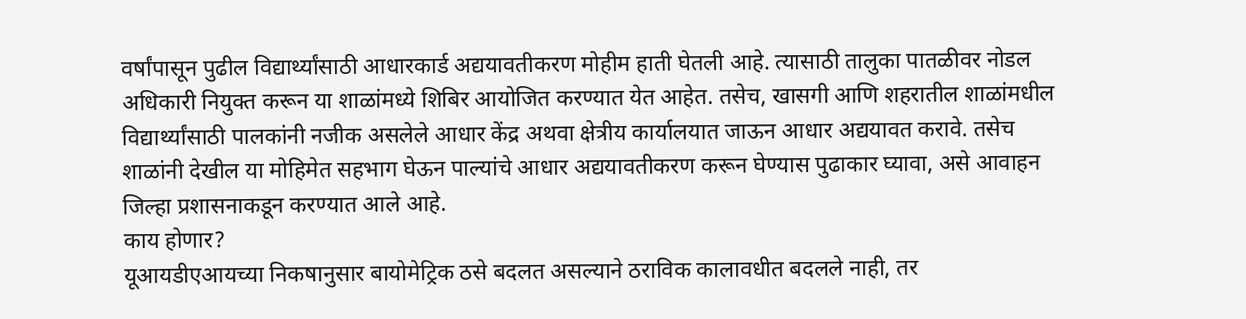वर्षांपासून पुढील विद्यार्थ्यांसाठी आधारकार्ड अद्ययावतीकरण मोहीम हाती घेतली आहे. त्यासाठी तालुका पातळीवर नोडल अधिकारी नियुक्त करून या शाळांमध्ये शिबिर आयोजित करण्यात येत आहेत. तसेच, खासगी आणि शहरातील शाळांमधील विद्यार्थ्यांसाठी पालकांनी नजीक असलेले आधार केंद्र अथवा क्षेत्रीय कार्यालयात जाऊन आधार अद्ययावत करावे. तसेच शाळांनी देखील या मोहिमेत सहभाग घेऊन पाल्यांचे आधार अद्ययावतीकरण करून घेण्यास पुढाकार घ्यावा, असे आवाहन जिल्हा प्रशासनाकडून करण्यात आले आहे.
काय होणार?
यूआयडीएआयच्या निकषानुसार बायोमेट्रिक ठसे बदलत असल्याने ठराविक कालावधीत बदलले नाही, तर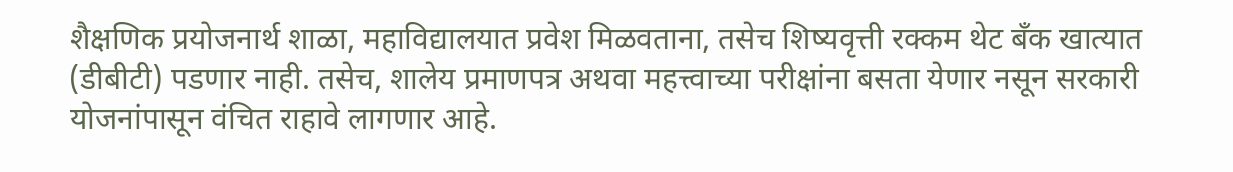शैक्षणिक प्रयोजनार्थ शाळा, महाविद्यालयात प्रवेश मिळवताना, तसेच शिष्यवृत्ती रक्कम थेट बँक खात्यात (डीबीटी) पडणार नाही. तसेच, शालेय प्रमाणपत्र अथवा महत्त्वाच्या परीक्षांना बसता येणार नसून सरकारी योजनांपासून वंचित राहावे लागणार आहे.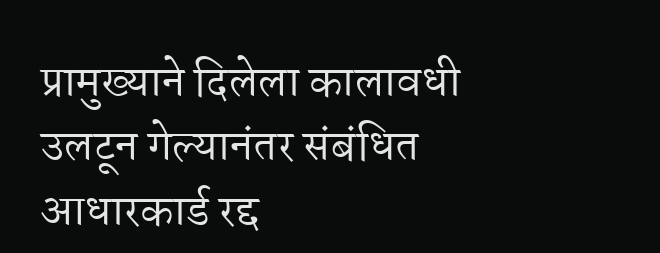प्रामुख्याने दिलेला कालावधी उलटून गेल्यानंतर संबंधित आधारकार्ड रद्द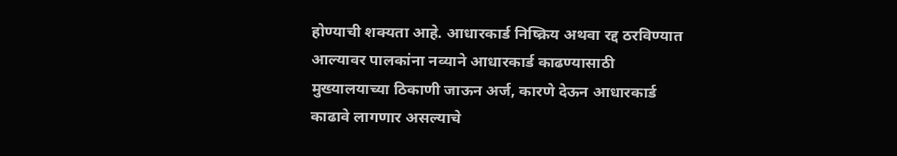होण्याची शक्यता आहे. आधारकार्ड निष्क्रिय अथवा रद्द ठरविण्यात आल्यावर पालकांना नव्याने आधारकार्ड काढण्यासाठी मुख्यालयाच्या ठिकाणी जाऊन अर्ज, कारणे देऊन आधारकार्ड काढावे लागणार असल्याचे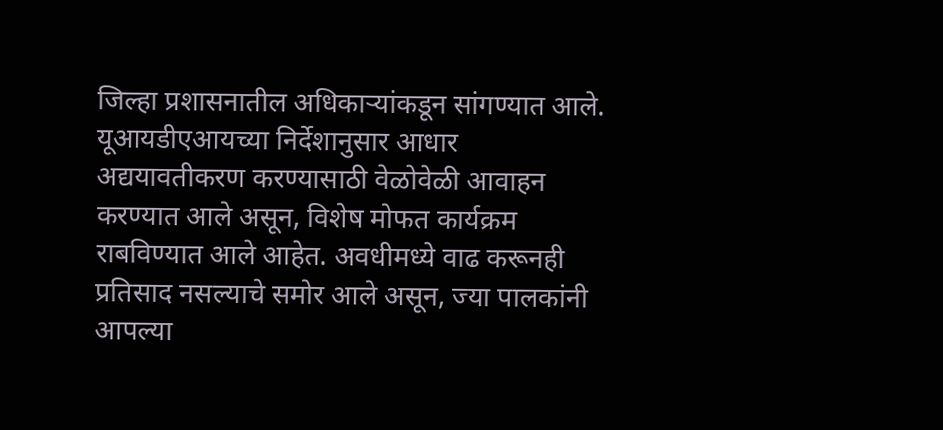जिल्हा प्रशासनातील अधिकाऱ्यांकडून सांगण्यात आले.
यूआयडीएआयच्या निर्देशानुसार आधार अद्ययावतीकरण करण्यासाठी वेळोवेळी आवाहन करण्यात आले असून, विशेष मोफत कार्यक्रम राबविण्यात आले आहेत. अवधीमध्ये वाढ करूनही प्रतिसाद नसल्याचे समोर आले असून, ज्या पालकांनी आपल्या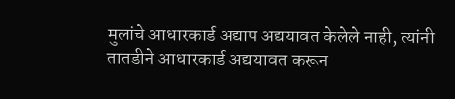मुलांचे आधारकार्ड अद्याप अद्ययावत केलेले नाही, त्यांनी तातडीने आधारकार्ड अद्ययावत करून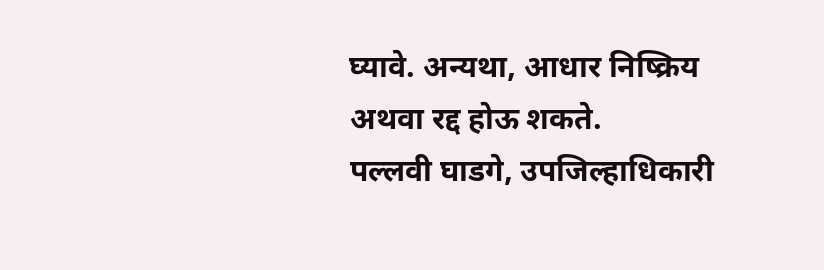घ्यावे. अन्यथा, आधार निष्क्रिय अथवा रद्द होऊ शकते.
पल्लवी घाडगे, उपजिल्हाधिकारी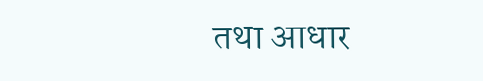तथा आधार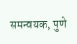समन्वयक, पुणे